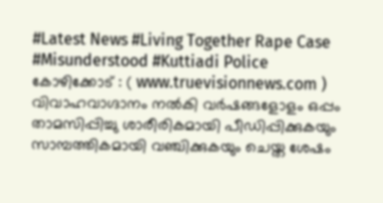#Latest News #Living Together Rape Case #Misunderstood #Kuttiadi Police
കോഴിക്കോട് : ( www.truevisionnews.com ) വിവാഹവാഗ്ദാനം നൽകി വർഷങ്ങളോളം ഒപ്പം താമസിപ്പിച്ചു ശാരീരികമായി പീഡിപ്പിക്കുകയും സാമ്പത്തികമായി വഞ്ചിക്കുകയും ചെയ്ത ശേഷം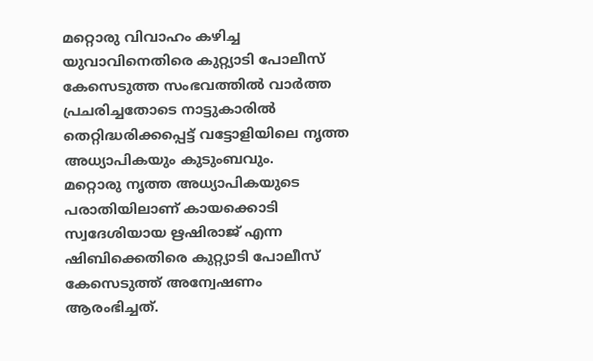മറ്റൊരു വിവാഹം കഴിച്ച യുവാവിനെതിരെ കുറ്റ്യാടി പോലീസ് കേസെടുത്ത സംഭവത്തിൽ വാർത്ത പ്രചരിച്ചതോടെ നാട്ടുകാരിൽ തെറ്റിദ്ധരിക്കപ്പെട്ട് വട്ടോളിയിലെ നൃത്ത അധ്യാപികയും കുടുംബവും.
മറ്റൊരു നൃത്ത അധ്യാപികയുടെ പരാതിയിലാണ് കായക്കൊടി സ്വദേശിയായ ഋഷിരാജ് എന്ന ഷിബിക്കെതിരെ കുറ്റ്യാടി പോലീസ് കേസെടുത്ത് അന്വേഷണം ആരംഭിച്ചത്.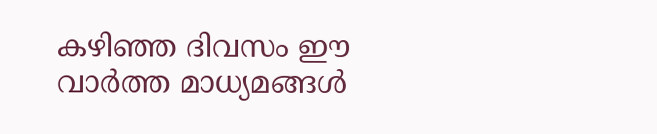കഴിഞ്ഞ ദിവസം ഈ വാർത്ത മാധ്യമങ്ങൾ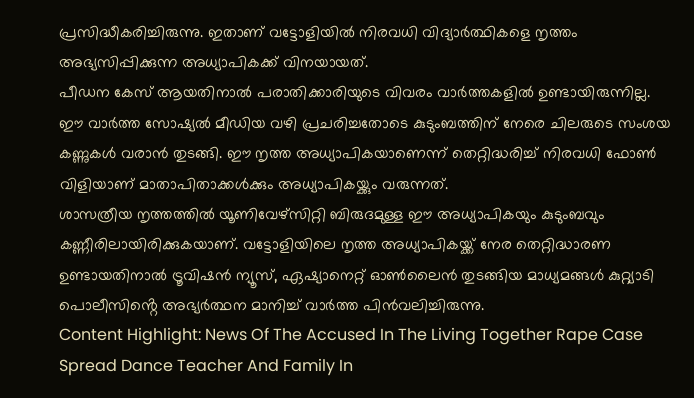പ്രസിദ്ധീകരിച്ചിരുന്നു. ഇതാണ് വട്ടോളിയിൽ നിരവധി വിദ്യാർത്ഥികളെ നൃത്തം അഭ്യസിപ്പിക്കുന്ന അധ്യാപികക്ക് വിനയായത്.
പീഡന കേസ് ആയതിനാൽ പരാതിക്കാരിയുടെ വിവരം വാർത്തകളിൽ ഉണ്ടായിരുന്നില്ല. ഈ വാർത്ത സോഷ്യൽ മീഡിയ വഴി പ്രചരിച്ചതോടെ കുടുംബത്തിന് നേരെ ചിലരുടെ സംശയ കണ്ണുകൾ വരാൻ തുടങ്ങി. ഈ നൃത്ത അധ്യാപികയാണെന്ന് തെറ്റിദ്ധരിച്ച് നിരവധി ഫോൺ വിളിയാണ് മാതാപിതാക്കൾക്കും അധ്യാപികയ്ക്കും വരുന്നത്.
ശാസത്രീയ നൃത്തത്തിൽ യൂണിവേഴ്സിറ്റി ബിരുദമുള്ള ഈ അധ്യാപികയും കുടുംബവും കണ്ണീരിലായിരിക്കുകയാണ്. വട്ടോളിയിലെ നൃത്ത അധ്യാപികയ്ക്ക് നേര തെറ്റിദ്ധാരണ ഉണ്ടായതിനാൽ ട്രൂവിഷൻ ന്യൂസ്, ഏഷ്യാനെറ്റ് ഓൺലൈൻ തുടങ്ങിയ മാധ്യമങ്ങൾ കുറ്റ്യാടി പൊലീസിൻ്റെ അഭ്യർത്ഥന മാനിച്ച് വാർത്ത പിൻവലിച്ചിരുന്നു.
Content Highlight: News Of The Accused In The Living Together Rape Case Spread Dance Teacher And Family In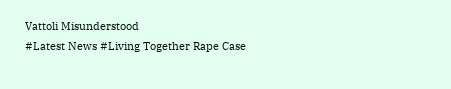Vattoli Misunderstood
#Latest News #Living Together Rape Case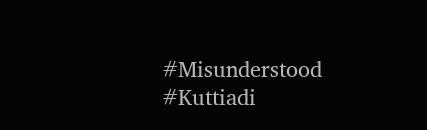#Misunderstood #Kuttiadi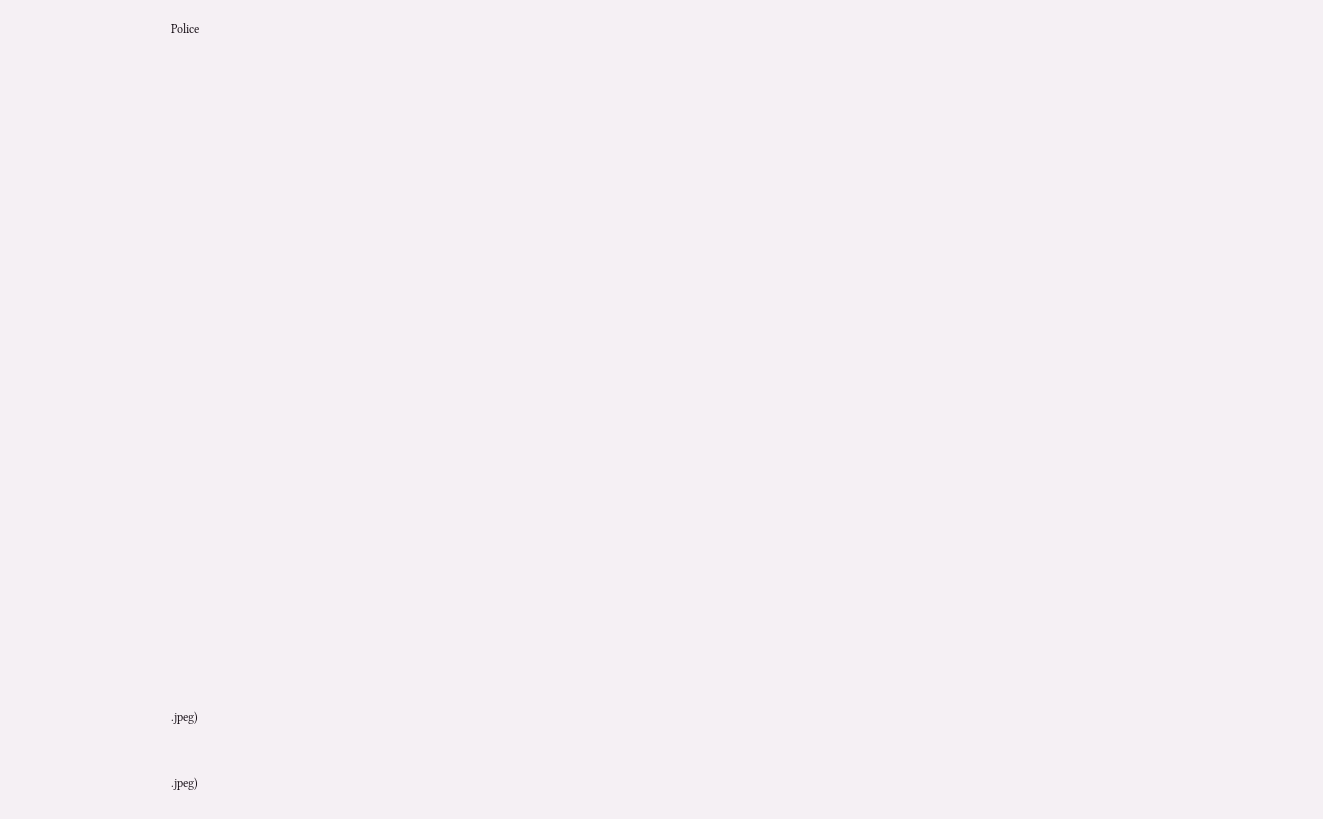Police






























.jpeg)


.jpeg)